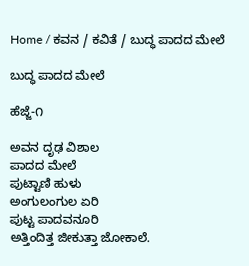Home / ಕವನ / ಕವಿತೆ / ಬುದ್ಧ ಪಾದದ ಮೇಲೆ

ಬುದ್ಧ ಪಾದದ ಮೇಲೆ

ಹೆಜ್ಜೆ-೧

ಅವನ ದೃಢ ವಿಶಾಲ
ಪಾದದ ಮೇಲೆ
ಪುಟ್ಟಾಣಿ ಹುಳು
ಅಂಗುಲಂಗುಲ ಏರಿ
ಪುಟ್ಟ ಪಾದವನೂರಿ
ಅತ್ತಿಂದಿತ್ತ ಜೀಕುತ್ತಾ ಜೋಕಾಲೆ.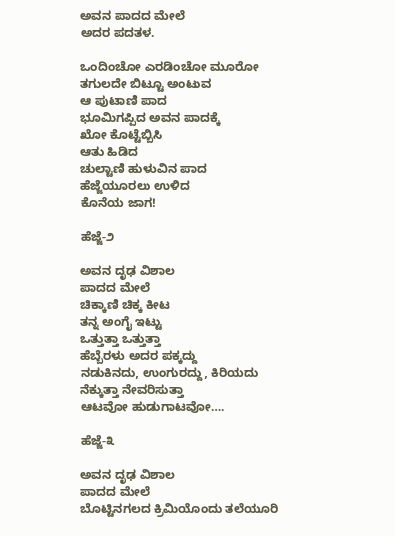ಅವನ ಪಾದದ ಮೇಲೆ
ಅದರ ಪದತಳ.

ಒಂದಿಂಚೋ ಎರಡಿಂಚೋ ಮೂರೋ
ತಗುಲದೇ ಬಿಟ್ಟೂ ಅಂಟುವ
ಆ ಪುಟಾಣಿ ಪಾದ
ಭೂಮಿಗಪ್ಪಿದ ಅವನ ಪಾದಕ್ಕೆ
ಖೋ ಕೊಟ್ಟೆಬ್ಬಿಸಿ
ಆತು ಹಿಡಿದ
ಚುಲ್ಟಾಣಿ ಹುಳುವಿನ ಪಾದ
ಹೆಜ್ಜೆಯೂರಲು ಉಳಿದ
ಕೊನೆಯ ಜಾಗ!

ಹೆಜ್ಜೆ-೨

ಅವನ ದೃಢ ವಿಶಾಲ
ಪಾದದ ಮೇಲೆ
ಚಿಕ್ಕಾಣಿ ಚಿಕ್ಕ ಕೀಟ
ತನ್ನ ಅಂಗೈ ಇಟ್ಟು
ಒತ್ತುತ್ತಾ ಒತ್ತುತ್ತಾ
ಹೆಬ್ಬೆರಳು ಅದರ ಪಕ್ಕದ್ದು
ನಡುಕಿನದು, ಉಂಗುರದ್ದು, ಕಿರಿಯದು
ನೆಕ್ಕುತ್ತಾ ನೇವರಿಸುತ್ತಾ
ಆಟವೋ ಹುಡುಗಾಟವೋ….

ಹೆಜ್ಜೆ-೩

ಅವನ ದೃಢ ವಿಶಾಲ
ಪಾದದ ಮೇಲೆ
ಬೊಟ್ಟಿನಗಲದ ಕ್ರಿಮಿಯೊಂದು ತಲೆಯೂರಿ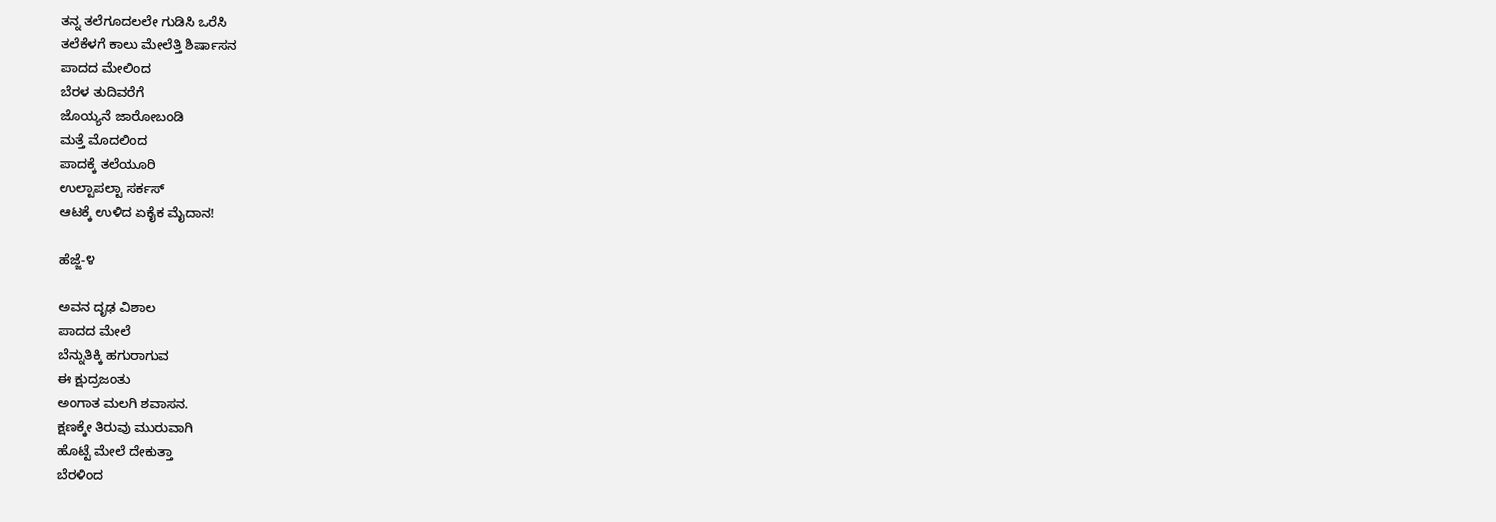ತನ್ನ ತಲೆಗೂದಲಲೇ ಗುಡಿಸಿ ಒರೆಸಿ
ತಲೆಕೆಳಗೆ ಕಾಲು ಮೇಲೆತ್ತಿ ಶಿರ್ಷಾಸನ
ಪಾದದ ಮೇಲಿಂದ
ಬೆರಳ ತುದಿವರೆಗೆ
ಜೊಯ್ಯನೆ ಜಾರೋಬಂಡಿ
ಮತ್ತೆ ಮೊದಲಿಂದ
ಪಾದಕ್ಕೆ ತಲೆಯೂರಿ
ಉಲ್ಟಾಪಲ್ಟಾ ಸರ್ಕಸ್
ಆಟಕ್ಕೆ ಉಳಿದ ಏಕೈಕ ಮೈದಾನ!

ಹೆಜ್ಜೆ-೪

ಅವನ ದೃಢ ವಿಶಾಲ
ಪಾದದ ಮೇಲೆ
ಬೆನ್ನುತಿಕ್ಕಿ ಹಗುರಾಗುವ
ಈ ಕ್ಷುದ್ರಜಂತು
ಅಂಗಾತ ಮಲಗಿ ಶವಾಸನ.
ಕ್ಷಣಕ್ಕೇ ತಿರುವು ಮುರುವಾಗಿ
ಹೊಟ್ಟೆ ಮೇಲೆ ದೇಕುತ್ತಾ
ಬೆರಳಿಂದ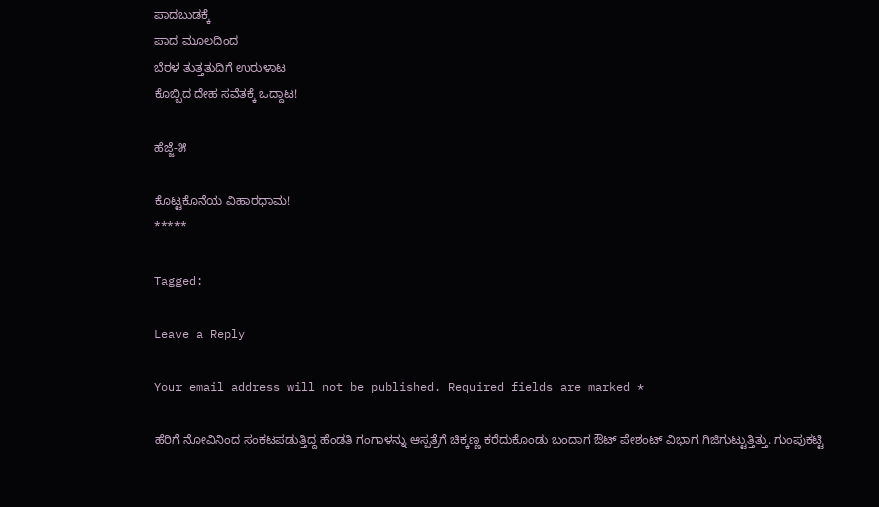ಪಾದಬುಡಕ್ಕೆ
ಪಾದ ಮೂಲದಿಂದ
ಬೆರಳ ತುತ್ತತುದಿಗೆ ಉರುಳಾಟ
ಕೊಬ್ಬಿದ ದೇಹ ಸವೆತಕ್ಕೆ ಒದ್ದಾಟ!

ಹೆಜ್ಜೆ-೫

ಕೊಟ್ಟಕೊನೆಯ ವಿಹಾರಧಾಮ!
*****

Tagged:

Leave a Reply

Your email address will not be published. Required fields are marked *

ಹೆರಿಗೆ ನೋವಿನಿಂದ ಸಂಕಟಪಡುತ್ತಿದ್ದ ಹೆಂಡತಿ ಗಂಗಾಳನ್ನು ಆಸ್ಪತ್ರೆಗೆ ಚಿಕ್ಕಣ್ಣ ಕರೆದುಕೊಂಡು ಬಂದಾಗ ಔಟ್ ಪೇಶಂಟ್ ವಿಭಾಗ ಗಿಜಿಗುಟ್ಟುತ್ತಿತ್ತು. ಗುಂಪುಕಟ್ಟಿ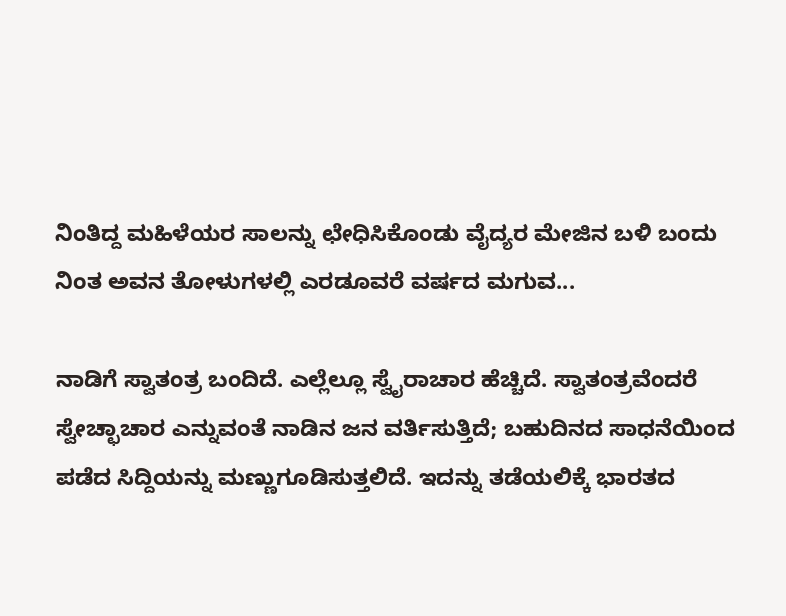ನಿಂತಿದ್ದ ಮಹಿಳೆಯರ ಸಾಲನ್ನು ಛೇಧಿಸಿಕೊಂಡು ವೈದ್ಯರ ಮೇಜಿನ ಬಳಿ ಬಂದು ನಿಂತ ಅವನ ತೋಳುಗಳಲ್ಲಿ ಎರಡೂವರೆ ವರ್ಷದ ಮಗುವ...

ನಾಡಿಗೆ ಸ್ವಾತಂತ್ರ ಬಂದಿದೆ. ಎಲ್ಲೆಲ್ಲೂ ಸ್ವೈರಾಚಾರ ಹೆಚ್ಚಿದೆ. ಸ್ವಾತಂತ್ರವೆಂದರೆ ಸ್ವೇಚ್ಛಾಚಾರ ಎನ್ನುವಂತೆ ನಾಡಿನ ಜನ ವರ್ತಿಸುತ್ತಿದೆ; ಬಹುದಿನದ ಸಾಧನೆಯಿಂದ ಪಡೆದ ಸಿದ್ದಿಯನ್ನು ಮಣ್ಣುಗೂಡಿಸುತ್ತಲಿದೆ. ಇದನ್ನು ತಡೆಯಲಿಕ್ಕೆ ಭಾರತದ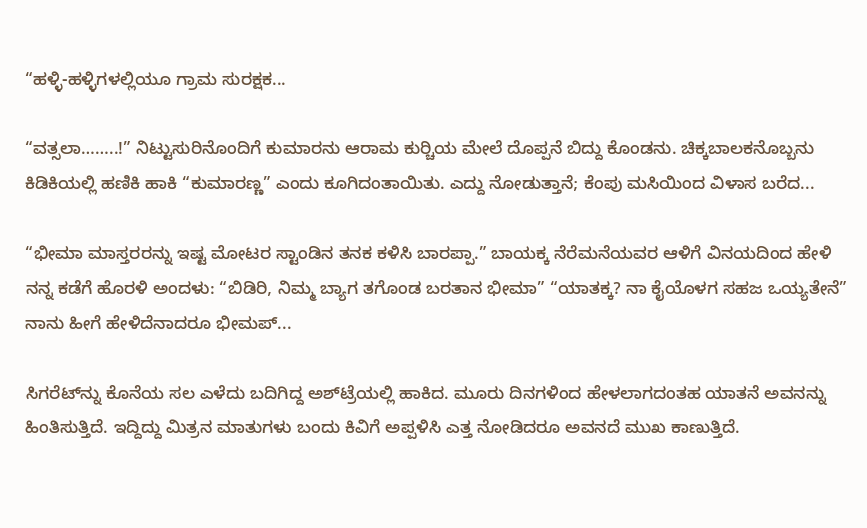“ಹಳ್ಳಿ-ಹಳ್ಳಿಗಳಲ್ಲಿಯೂ ಗ್ರಾಮ ಸುರಕ್ಷಕ...

“ವತ್ಸಲಾ……..!” ನಿಟ್ಟುಸುರಿನೊಂದಿಗೆ ಕುಮಾರನು ಆರಾಮ ಕುರ್‍ಚಿಯ ಮೇಲೆ ದೊಪ್ಪನೆ ಬಿದ್ದು ಕೊಂಡನು. ಚಿಕ್ಕಬಾಲಕನೊಬ್ಬನು ಕಿಡಿಕಿಯಲ್ಲಿ ಹಣಿಕಿ ಹಾಕಿ “ಕುಮಾರಣ್ಣ” ಎಂದು ಕೂಗಿದಂತಾಯಿತು. ಎದ್ದು ನೋಡುತ್ತಾನೆ; ಕೆಂಪು ಮಸಿಯಿಂದ ವಿಳಾಸ ಬರೆದ...

“ಭೀಮಾ ಮಾಸ್ತರರನ್ನು ಇಷ್ಟ ಮೋಟರ ಸ್ಟಾಂಡಿನ ತನಕ ಕಳಿಸಿ ಬಾರಪ್ಪಾ.” ಬಾಯಕ್ಕ ನೆರೆಮನೆಯವರ ಆಳಿಗೆ ವಿನಯದಿಂದ ಹೇಳಿ ನನ್ನ ಕಡೆಗೆ ಹೊರಳಿ ಅಂದಳು: “ಬಿಡಿರಿ, ನಿಮ್ಮ ಬ್ಯಾಗ ತಗೊಂಡ ಬರತಾನ ಭೀಮಾ” “ಯಾತಕ್ಕ? ನಾ ಕೈಯೊಳಗ ಸಹಜ ಒಯ್ಯತೇನೆ” ನಾನು ಹೀಗೆ ಹೇಳಿದೆನಾದರೂ ಭೀಮಪ್...

ಸಿಗರೆಟ್‌ನ್ನು ಕೊನೆಯ ಸಲ ಎಳೆದು ಬದಿಗಿದ್ದ ಅಶ್‌ಟ್ರೆಯಲ್ಲಿ ಹಾಕಿದ. ಮೂರು ದಿನಗಳಿಂದ ಹೇಳಲಾಗದಂತಹ ಯಾತನೆ ಅವನನ್ನು ಹಿಂತಿಸುತ್ತಿದೆ. ಇದ್ದಿದ್ದು ಮಿತ್ರನ ಮಾತುಗಳು ಬಂದು ಕಿವಿಗೆ ಅಪ್ಪಳಿಸಿ ಎತ್ತ ನೋಡಿದರೂ ಅವನದೆ ಮುಖ ಕಾಣುತ್ತಿದೆ.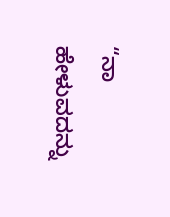“ನಾ ಹೇಳುವದನ್ನು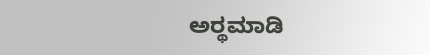ಅರ್‍ಥಮಾಡಿ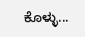ಕೊಳ್ಳು...